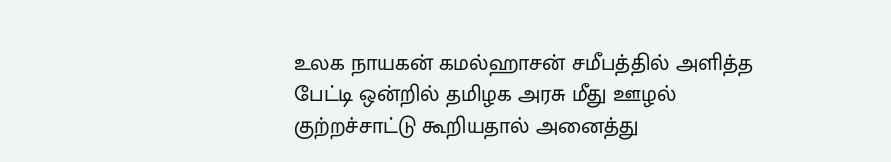உலக நாயகன் கமல்ஹாசன் சமீபத்தில் அளித்த பேட்டி ஒன்றில் தமிழக அரசு மீது ஊழல் குற்றச்சாட்டு கூறியதால் அனைத்து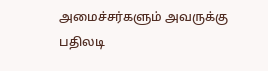அமைச்சர்களும் அவருக்கு பதிலடி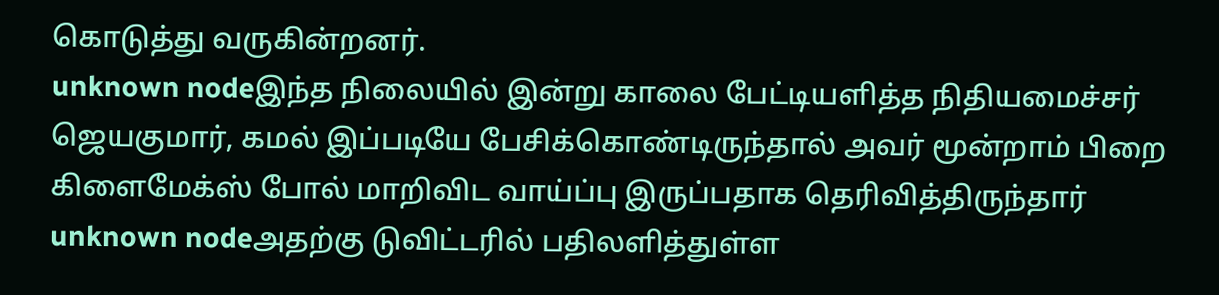கொடுத்து வருகின்றனர்.
unknown nodeஇந்த நிலையில் இன்று காலை பேட்டியளித்த நிதியமைச்சர் ஜெயகுமார், கமல் இப்படியே பேசிக்கொண்டிருந்தால் அவர் மூன்றாம் பிறை கிளைமேக்ஸ் போல் மாறிவிட வாய்ப்பு இருப்பதாக தெரிவித்திருந்தார்
unknown nodeஅதற்கு டுவிட்டரில் பதிலளித்துள்ள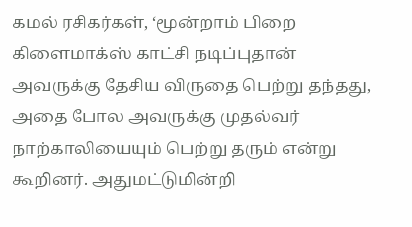கமல் ரசிகர்கள், ‘மூன்றாம் பிறை கிளைமாக்ஸ் காட்சி நடிப்புதான் அவருக்கு தேசிய விருதை பெற்று தந்தது, அதை போல அவருக்கு முதல்வர் நாற்காலியையும் பெற்று தரும் என்று கூறினர். அதுமட்டுமின்றி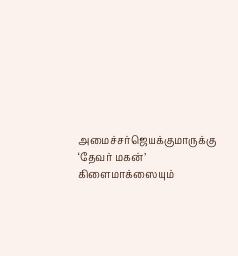அமைச்சர்ஜெயக்குமாருக்கு ‘தேவர் மகன்’ கிளைமாக்ஸையும்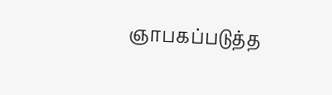ஞாபகப்படுத்த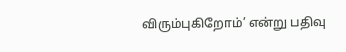விரும்புகிறோம்’ என்று பதிவு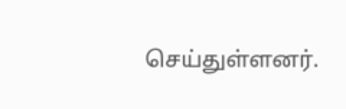செய்துள்ளனர்.